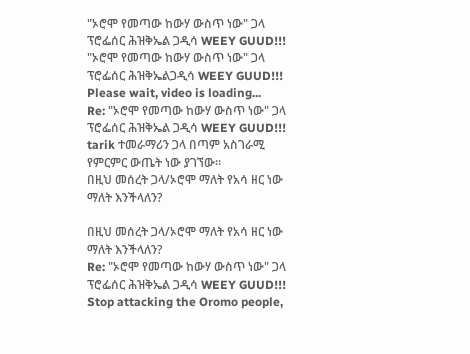"ኦሮሞ የመጣው ከውሃ ውስጥ ነው" ጋላ ፕሮፌሰር ሕዝቅኤል ጋዲሳ WEEY GUUD!!!
"ኦሮሞ የመጣው ከውሃ ውስጥ ነው" ጋላ ፕሮፌሰር ሕዝቅኤልጋዲሳ WEEY GUUD!!!
Please wait, video is loading...
Re: "ኦሮሞ የመጣው ከውሃ ውስጥ ነው" ጋላ ፕሮፌሰር ሕዝቅኤል ጋዲሳ WEEY GUUD!!!
tarik ተመራማሪን ጋላ በጣም አስገራሚ የምርምር ውጤት ነው ያገኘው፡፡
በዚህ መሰረት ጋላ/ኦሮሞ ማለት የአሳ ዘር ነው ማለት እንችላለን?

በዚህ መሰረት ጋላ/ኦሮሞ ማለት የአሳ ዘር ነው ማለት እንችላለን?
Re: "ኦሮሞ የመጣው ከውሃ ውስጥ ነው" ጋላ ፕሮፌሰር ሕዝቅኤል ጋዲሳ WEEY GUUD!!!
Stop attacking the Oromo people,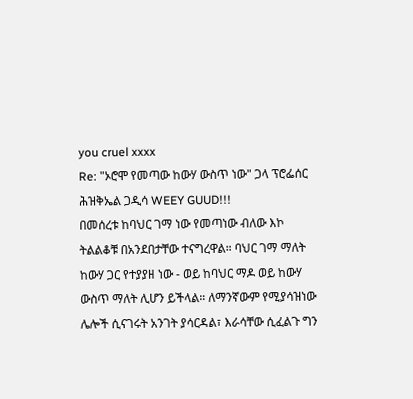you cruel xxxx
Re: "ኦሮሞ የመጣው ከውሃ ውስጥ ነው" ጋላ ፕሮፌሰር ሕዝቅኤል ጋዲሳ WEEY GUUD!!!
በመሰረቱ ከባህር ገማ ነው የመጣነው ብለው እኮ ትልልቆቹ በአንደበታቸው ተናግረዋል። ባህር ገማ ማለት ከውሃ ጋር የተያያዘ ነው - ወይ ከባህር ማዶ ወይ ከውሃ ውስጥ ማለት ሊሆን ይችላል። ለማንኛውም የሚያሳዝነው ሌሎች ሲናገሩት አንገት ያሳርዳል፣ እራሳቸው ሲፈልጉ ግን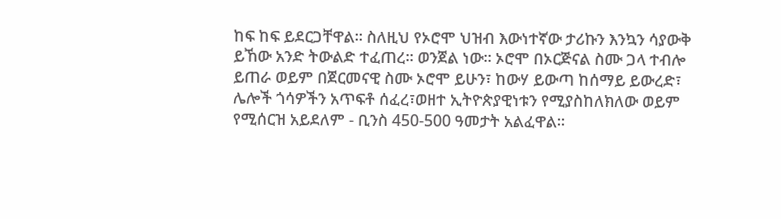ከፍ ከፍ ይደርጋቸዋል። ስለዚህ የኦሮሞ ህዝብ እውነተኛው ታሪኩን እንኳን ሳያውቅ ይኸው አንድ ትውልድ ተፈጠረ። ወንጀል ነው። ኦሮሞ በኦርጅናል ስሙ ጋላ ተብሎ ይጠራ ወይም በጀርመናዊ ስሙ ኦሮሞ ይሁን፣ ከውሃ ይውጣ ከሰማይ ይውረድ፣ ሌሎች ጎሳዎችን አጥፍቶ ሰፈረ፣ወዘተ ኢትዮጵያዊነቱን የሚያስከለክለው ወይም የሚሰርዝ አይደለም - ቢንስ 450-500 ዓመታት አልፈዋል።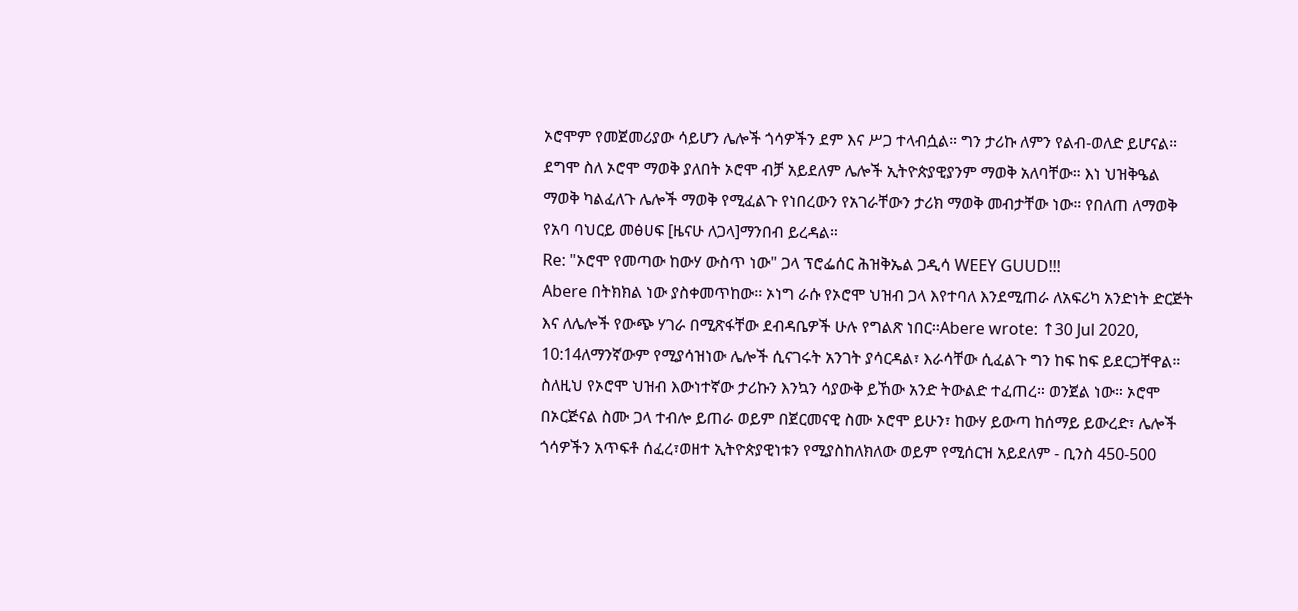ኦሮሞም የመጀመሪያው ሳይሆን ሌሎች ጎሳዎችን ደም እና ሥጋ ተላብሷል። ግን ታሪኩ ለምን የልብ-ወለድ ይሆናል። ደግሞ ስለ ኦሮሞ ማወቅ ያለበት ኦሮሞ ብቻ አይደለም ሌሎች ኢትዮጵያዊያንም ማወቅ አለባቸው። እነ ህዝቅዔል ማወቅ ካልፈለጉ ሌሎች ማወቅ የሚፈልጉ የነበረውን የአገራቸውን ታሪክ ማወቅ መብታቸው ነው። የበለጠ ለማወቅ የአባ ባህርይ መፅሀፍ [ዜናሁ ለጋላ]ማንበብ ይረዳል።
Re: "ኦሮሞ የመጣው ከውሃ ውስጥ ነው" ጋላ ፕሮፌሰር ሕዝቅኤል ጋዲሳ WEEY GUUD!!!
Abere በትክክል ነው ያስቀመጥከው፡፡ ኦነግ ራሱ የኦሮሞ ህዝብ ጋላ እየተባለ እንደሚጠራ ለአፍሪካ አንድነት ድርጅት እና ለሌሎች የውጭ ሃገራ በሚጽፋቸው ደብዳቤዎች ሁሉ የግልጽ ነበር፡፡Abere wrote: ↑30 Jul 2020, 10:14ለማንኛውም የሚያሳዝነው ሌሎች ሲናገሩት አንገት ያሳርዳል፣ እራሳቸው ሲፈልጉ ግን ከፍ ከፍ ይደርጋቸዋል። ስለዚህ የኦሮሞ ህዝብ እውነተኛው ታሪኩን እንኳን ሳያውቅ ይኸው አንድ ትውልድ ተፈጠረ። ወንጀል ነው። ኦሮሞ በኦርጅናል ስሙ ጋላ ተብሎ ይጠራ ወይም በጀርመናዊ ስሙ ኦሮሞ ይሁን፣ ከውሃ ይውጣ ከሰማይ ይውረድ፣ ሌሎች ጎሳዎችን አጥፍቶ ሰፈረ፣ወዘተ ኢትዮጵያዊነቱን የሚያስከለክለው ወይም የሚሰርዝ አይደለም - ቢንስ 450-500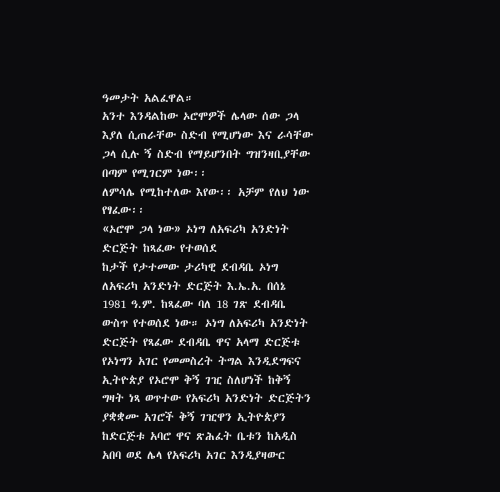ዓመታት አልፈዋል።
አንተ እንዳልከው ኦሮሞዎች ሌላው ሰው ጋላ እያለ ሲጠራቸው ስድብ የሚሆነው እና ራሳቸው ጋላ ሲሉ ኝ ስድብ የማይሆንበት ግዝንዛቢያቸው በጣም የሚገርም ነው፡፡
ለምሳሌ የሚከተለው እየው፡፡ አቻም የለህ ነው የፃፈው፡፡
«ኦሮሞ ጋላ ነው» ኦነግ ለአፍሪካ አንድነት ድርጅት ከጻፈው የተወሰደ
ከታች የታተመው ታሪካዊ ደብዳቤ ኦነግ ለአፍሪካ አንድነት ድርጅት እ.ኤ.አ. በሰኔ 1981 ዓ.ም. ከጻፈው ባለ 18 ገጽ ደብዳቤ ውስጥ የተወሰደ ነው። ኦነግ ለአፍሪካ አንድነት ድርጅት የጻፈው ደብዳቤ ዋና አላማ ድርጅቱ የኦነግን አገር የመመስረት ትግል እንዲደግፍና ኢትዮጵያ የኦሮሞ ቅኝ ገዢ ስለሆነች ከቅኝ ግዛት ነጻ ወጥተው የአፍሪካ አንድነት ድርጅትን ያቋቋሙ አገሮች ቅኝ ገዢዋን ኢትዮጵያን ከድርጅቱ አባሮ ዋና ጽሕፈት ቤቱን ከአዲስ አበባ ወደ ሌላ የአፍሪካ አገር እንዲያዛውር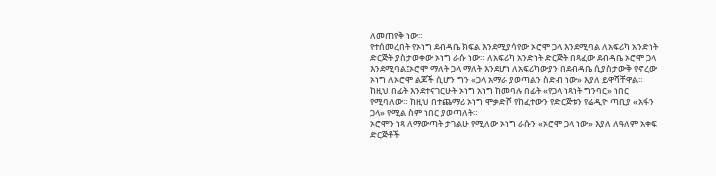ለመጠየቅ ነው።
የተሰመረበት የኦነግ ደብዳቤ ክፍል እንደሚያሳየው ኦሮሞ ጋላ እንደሚባል ለአፍሪካ አንድነት ድርጅት ያስታወቀው ኦነግ ራሱ ነው። ለአፍሪካ አንድነት ድርጅት በጻፈው ደብዳቤ ኦሮሞ ጋላ እንደሚባል፤ኦሮሞ ማለት ጋላ ማለት እንደሆነ ለአፍሪካውያን በደብዳቤ ሲያስታውቅ የኖረው ኦነግ ለኦሮሞ ልጆች ሲሆን ግን «ጋላ አማራ ያወጣልን ስድብ ነው» እያለ ይዋሻቸዋል።
ከዚህ በፊት እንደተናገርሁት ኦነግ አነግ ከመባሉ በፊት «የጋላ ነጻነት ግንባር» ነበር የሚባለው። ከዚህ በተጨማሪ ኦነግ ሞቃድሾ የከፈተውን የድርጅቱን የሬዲዮ ጣቢያ «አፋን ጋላ» የሚል ስም ነበር ያወጣለት።
ኦሮሞን ነጻ ለማውጣት ታገልሁ የሚለው ኦነግ ራሱን «ኦሮሞ ጋላ ነው» እያለ ለዓለም አቀፍ ድርጅቶች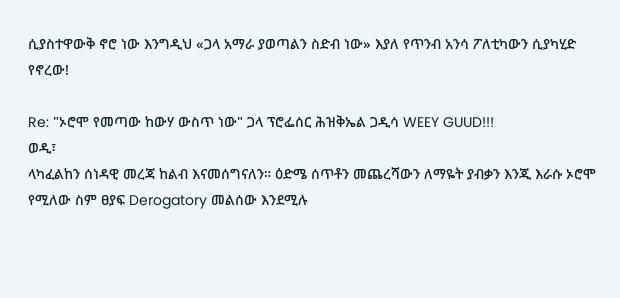ሲያስተዋውቅ ኖሮ ነው እንግዲህ «ጋላ አማራ ያወጣልን ስድብ ነው» እያለ የጥንብ አንሳ ፖለቲካውን ሲያካሂድ የኖረው!

Re: "ኦሮሞ የመጣው ከውሃ ውስጥ ነው" ጋላ ፕሮፌሰር ሕዝቅኤል ጋዲሳ WEEY GUUD!!!
ወዲ፣
ላካፈልከን ሰነዳዊ መረጃ ከልብ እናመሰግናለን። ዕድሜ ሰጥቶን መጨረሻውን ለማዬት ያብቃን እንጂ እራሱ ኦሮሞ የሚለው ስም ፀያፍ Derogatory መልሰው እንደሚሉ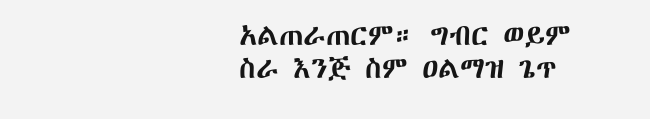አልጠራጠርም። ግብር ወይም ስራ እንጅ ስም ዐልማዝ ጌጥ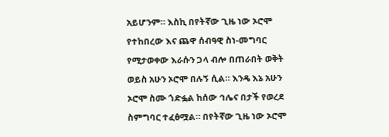አይሆንም። እስኪ በየትኛው ጊዜ ነው ኦሮሞ የተከበረው እና ጨዋ ሰብዓዊ ስነ-መግባር የሚታወቀው እራሱን ጋላ ብሎ በጠራበት ወቅት ወይስ አሁን ኦሮሞ በሉኝ ሲል። እንዴ እኔ አሁን ኦሮሞ ስሙ ጎድፏል ከሰው ኅሌና በታች የወረደ ስምግባር ተፈፅሟል። በየትኛው ጊዜ ነው ኦሮሞ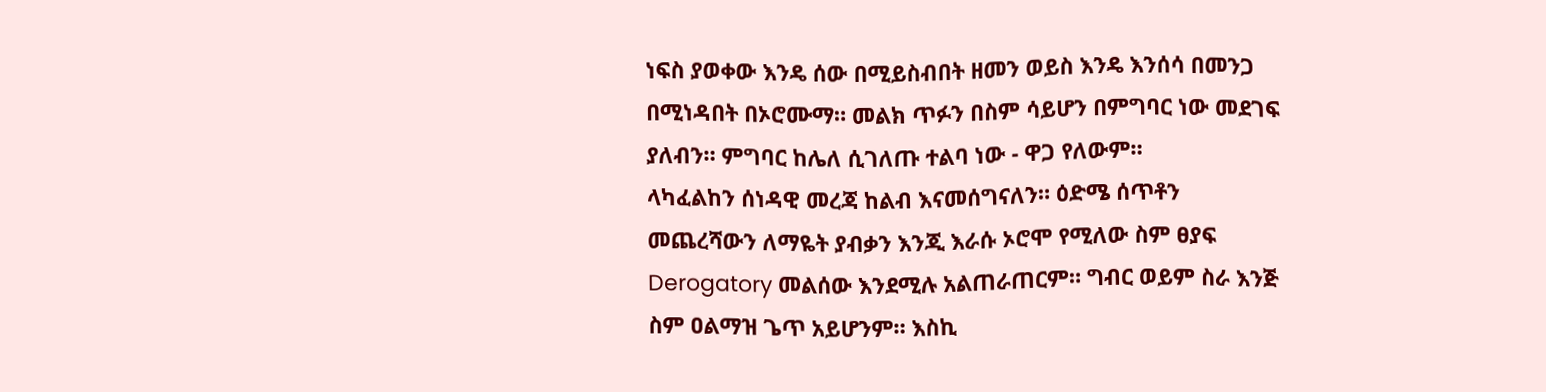ነፍስ ያወቀው እንዴ ሰው በሚይስብበት ዘመን ወይስ እንዴ እንሰሳ በመንጋ በሚነዳበት በኦሮሙማ። መልክ ጥፉን በስም ሳይሆን በምግባር ነው መደገፍ ያለብን። ምግባር ከሌለ ሲገለጡ ተልባ ነው - ዋጋ የለውም።
ላካፈልከን ሰነዳዊ መረጃ ከልብ እናመሰግናለን። ዕድሜ ሰጥቶን መጨረሻውን ለማዬት ያብቃን እንጂ እራሱ ኦሮሞ የሚለው ስም ፀያፍ Derogatory መልሰው እንደሚሉ አልጠራጠርም። ግብር ወይም ስራ እንጅ ስም ዐልማዝ ጌጥ አይሆንም። እስኪ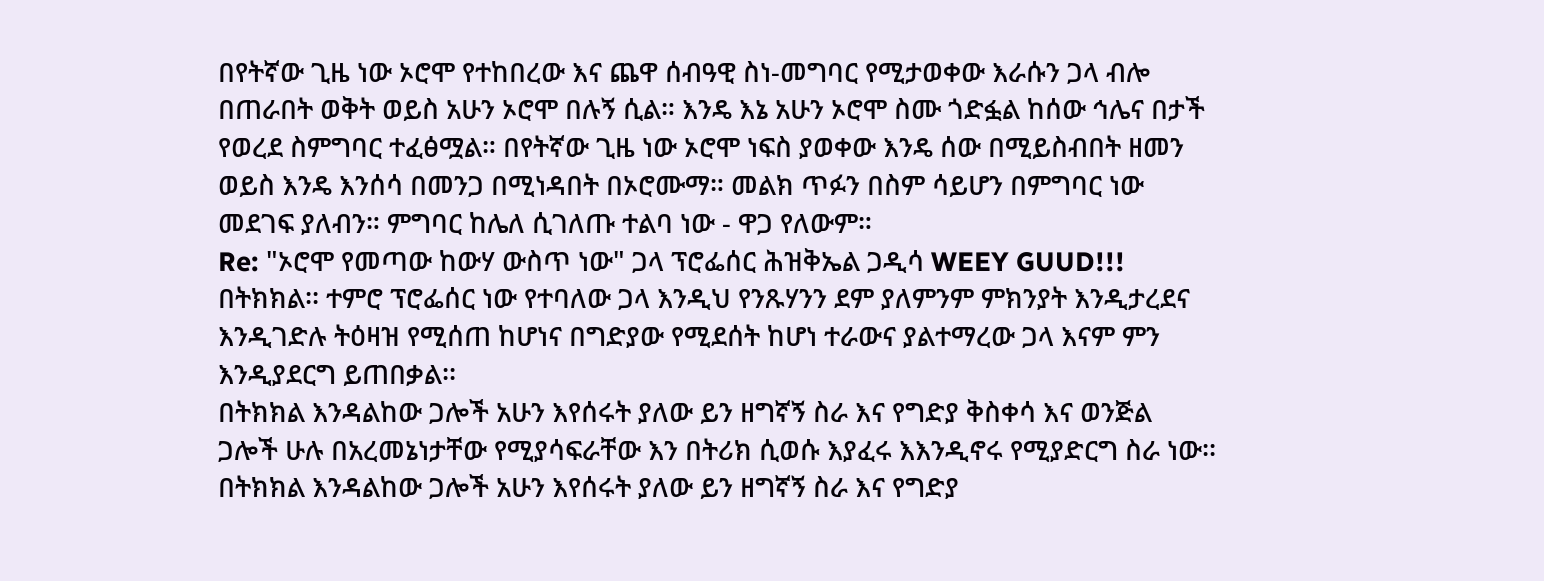በየትኛው ጊዜ ነው ኦሮሞ የተከበረው እና ጨዋ ሰብዓዊ ስነ-መግባር የሚታወቀው እራሱን ጋላ ብሎ በጠራበት ወቅት ወይስ አሁን ኦሮሞ በሉኝ ሲል። እንዴ እኔ አሁን ኦሮሞ ስሙ ጎድፏል ከሰው ኅሌና በታች የወረደ ስምግባር ተፈፅሟል። በየትኛው ጊዜ ነው ኦሮሞ ነፍስ ያወቀው እንዴ ሰው በሚይስብበት ዘመን ወይስ እንዴ እንሰሳ በመንጋ በሚነዳበት በኦሮሙማ። መልክ ጥፉን በስም ሳይሆን በምግባር ነው መደገፍ ያለብን። ምግባር ከሌለ ሲገለጡ ተልባ ነው - ዋጋ የለውም።
Re: "ኦሮሞ የመጣው ከውሃ ውስጥ ነው" ጋላ ፕሮፌሰር ሕዝቅኤል ጋዲሳ WEEY GUUD!!!
በትክክል፡፡ ተምሮ ፕሮፌሰር ነው የተባለው ጋላ እንዲህ የንጹሃንን ደም ያለምንም ምክንያት እንዲታረደና እንዲገድሉ ትዕዛዝ የሚሰጠ ከሆነና በግድያው የሚደሰት ከሆነ ተራውና ያልተማረው ጋላ እናም ምን እንዲያደርግ ይጠበቃል፡፡
በትክክል እንዳልከው ጋሎች አሁን እየሰሩት ያለው ይን ዘግኛኝ ስራ እና የግድያ ቅስቀሳ እና ወንጅል ጋሎች ሁሉ በአረመኔነታቸው የሚያሳፍራቸው እን በትሪክ ሲወሱ እያፈሩ እእንዲኖሩ የሚያድርግ ስራ ነው፡፡
በትክክል እንዳልከው ጋሎች አሁን እየሰሩት ያለው ይን ዘግኛኝ ስራ እና የግድያ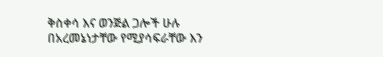ቅስቀሳ እና ወንጅል ጋሎች ሁሉ በአረመኔነታቸው የሚያሳፍራቸው እን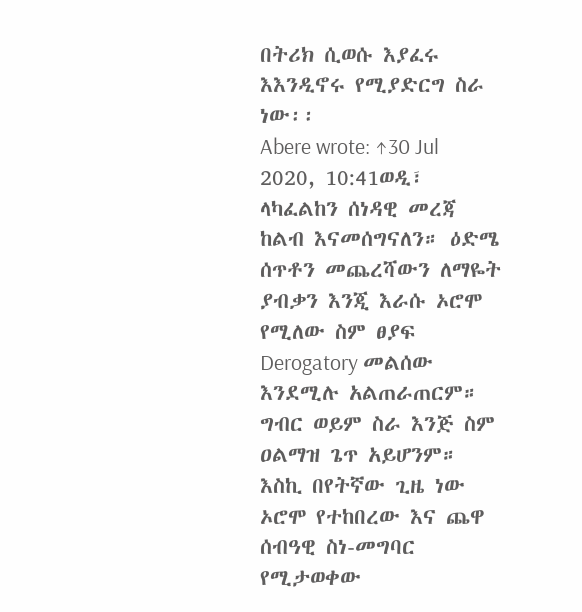በትሪክ ሲወሱ እያፈሩ እእንዲኖሩ የሚያድርግ ስራ ነው፡፡
Abere wrote: ↑30 Jul 2020, 10:41ወዲ፣
ላካፈልከን ሰነዳዊ መረጃ ከልብ እናመሰግናለን። ዕድሜ ሰጥቶን መጨረሻውን ለማዬት ያብቃን እንጂ እራሱ ኦሮሞ የሚለው ስም ፀያፍ Derogatory መልሰው እንደሚሉ አልጠራጠርም። ግብር ወይም ስራ እንጅ ስም ዐልማዝ ጌጥ አይሆንም። እስኪ በየትኛው ጊዜ ነው ኦሮሞ የተከበረው እና ጨዋ ሰብዓዊ ስነ-መግባር የሚታወቀው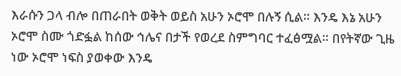እራሱን ጋላ ብሎ በጠራበት ወቅት ወይስ አሁን ኦሮሞ በሉኝ ሲል። እንዴ እኔ አሁን ኦሮሞ ስሙ ጎድፏል ከሰው ኅሌና በታች የወረደ ስምግባር ተፈፅሟል። በየትኛው ጊዜ ነው ኦሮሞ ነፍስ ያወቀው እንዴ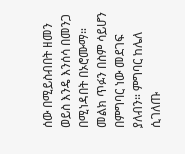ሰው በሚይስብበት ዘመን ወይስ እንዴ እንሰሳ በመንጋ በሚነዳበት በኦሮሙማ። መልክ ጥፉን በስም ሳይሆን በምግባር ነው መደገፍ ያለብን። ምግባር ከሌለ ሲገለጡ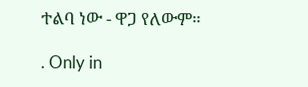ተልባ ነው - ዋጋ የለውም።

. Only in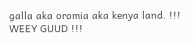galla aka oromia aka kenya land. !!! WEEY GUUD !!!